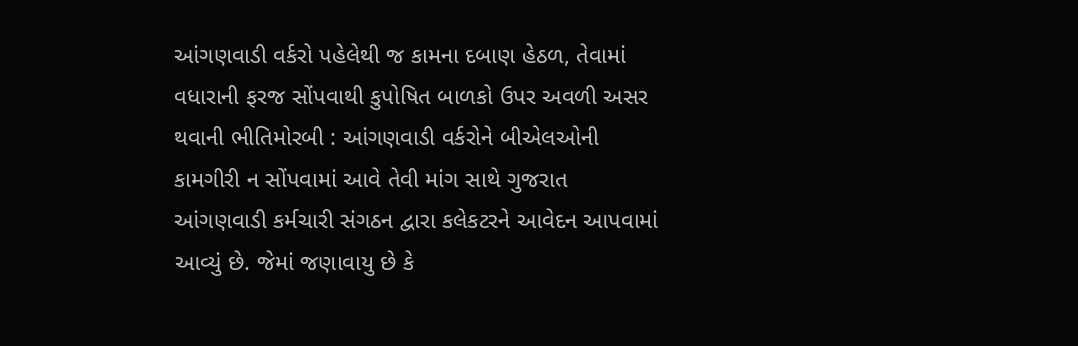આંગણવાડી વર્કરો પહેલેથી જ કામના દબાણ હેઠળ, તેવામાં વધારાની ફરજ સોંપવાથી કુપોષિત બાળકો ઉપર અવળી અસર થવાની ભીતિમોરબી : આંગણવાડી વર્કરોને બીએલઓની કામગીરી ન સોંપવામાં આવે તેવી માંગ સાથે ગુજરાત આંગણવાડી કર્મચારી સંગઠન દ્વારા કલેકટરને આવેદન આપવામાં આવ્યું છે. જેમાં જણાવાયુ છે કે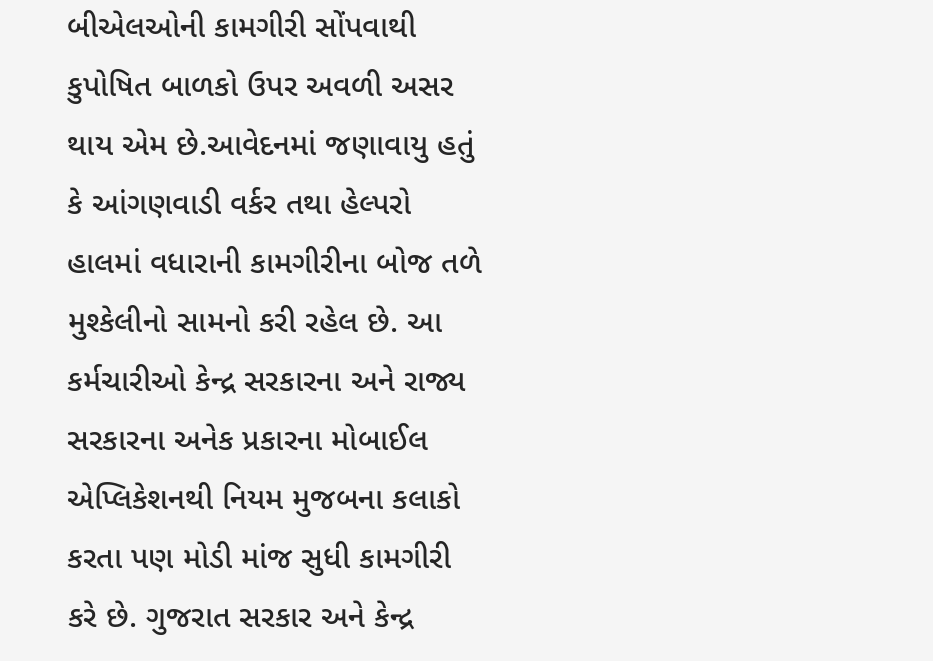બીએલઓની કામગીરી સોંપવાથી કુપોષિત બાળકો ઉપર અવળી અસર થાય એમ છે.આવેદનમાં જણાવાયુ હતું કે આંગણવાડી વર્કર તથા હેલ્પરો હાલમાં વધારાની કામગીરીના બોજ તળે મુશ્કેલીનો સામનો કરી રહેલ છે. આ કર્મચારીઓ કેન્દ્ર સરકારના અને રાજ્ય સરકારના અનેક પ્રકારના મોબાઈલ એપ્લિકેશનથી નિયમ મુજબના કલાકો કરતા પણ મોડી માંજ સુધી કામગીરી કરે છે. ગુજરાત સરકાર અને કેન્દ્ર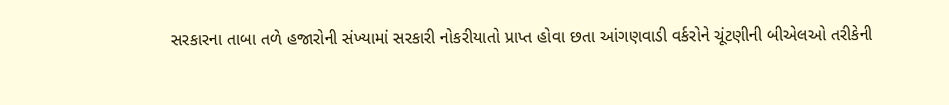સરકારના તાબા તળે હજારોની સંખ્યામાં સરકારી નોકરીયાતો પ્રાપ્ત હોવા છતા આંગણવાડી વર્કરોને ચૂંટણીની બીએલઓ તરીકેની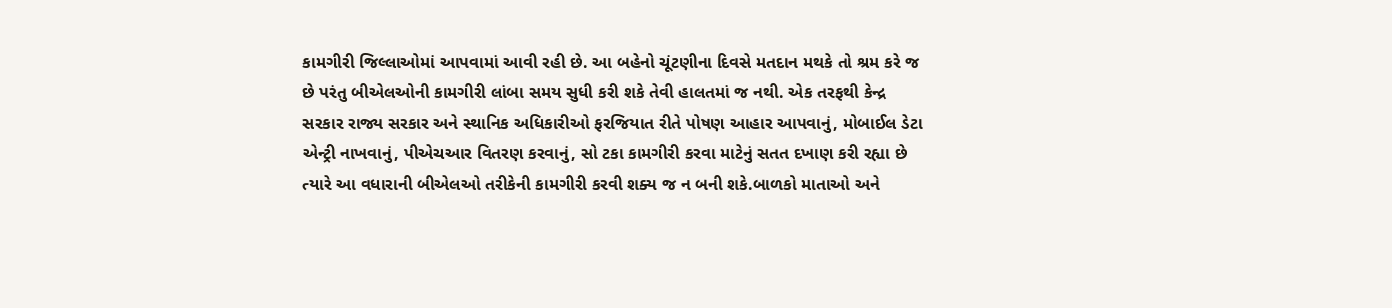કામગીરી જિલ્લાઓમાં આપવામાં આવી રહી છે. આ બહેનો ચૂંટણીના દિવસે મતદાન મથકે તો શ્રમ કરે જ છે પરંતુ બીએલઓની કામગીરી લાંબા સમય સુધી કરી શકે તેવી હાલતમાં જ નથી. એક તરફથી કેન્દ્ર સરકાર રાજ્ય સરકાર અને સ્થાનિક અધિકારીઓ ફરજિયાત રીતે પોષણ આહાર આપવાનું, મોબાઈલ ડેટા એન્ટ્રી નાખવાનું, પીએચઆર વિતરણ કરવાનું, સો ટકા કામગીરી કરવા માટેનું સતત દખાણ કરી રહ્યા છે ત્યારે આ વધારાની બીએલઓ તરીકેની કામગીરી કરવી શક્ય જ ન બની શકે.બાળકો માતાઓ અને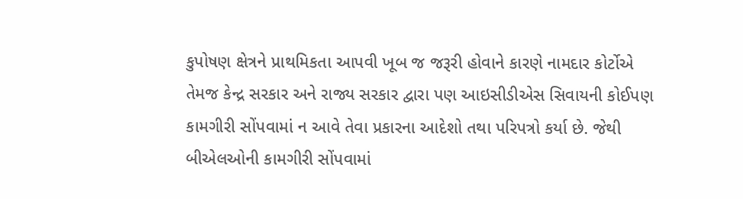કુપોષણ ક્ષેત્રને પ્રાથમિકતા આપવી ખૂબ જ જરૂરી હોવાને કારણે નામદાર કોર્ટોએ તેમજ કેન્દ્ર સરકાર અને રાજ્ય સરકાર દ્વારા પણ આઇસીડીએસ સિવાયની કોઈપણ કામગીરી સોંપવામાં ન આવે તેવા પ્રકારના આદેશો તથા પરિપત્રો કર્યા છે. જેથી બીએલઓની કામગીરી સોંપવામાં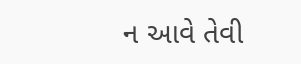ન આવે તેવી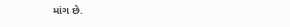માંગ છે.